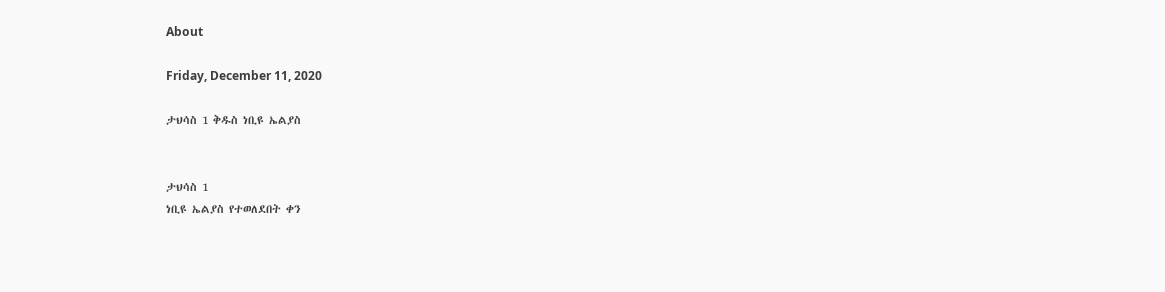About

Friday, December 11, 2020

ታህሳስ 1 ቅዱስ ነቢዩ ኤልያስ


ታህሳስ 1
ነቢዩ ኤልያስ የተወለደበት ቀን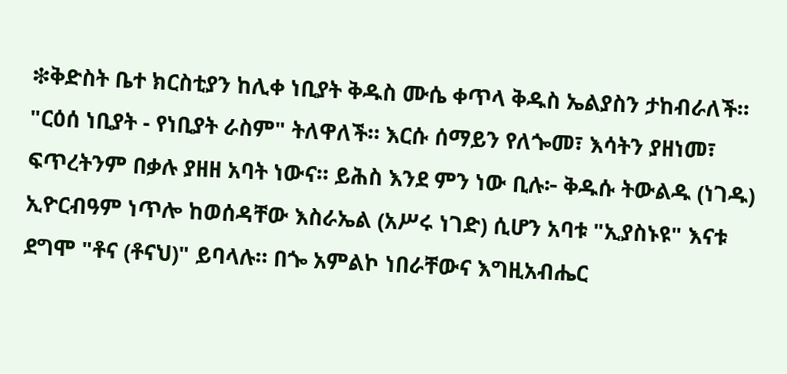❇ቅድስት ቤተ ክርስቲያን ከሊቀ ነቢያት ቅዱስ ሙሴ ቀጥላ ቅዱስ ኤልያስን ታከብራለች። "ርዕሰ ነቢያት - የነቢያት ራስም" ትለዋለች። እርሱ ሰማይን የለጐመ፣ እሳትን ያዘነመ፣ ፍጥረትንም በቃሉ ያዘዘ አባት ነውና። ይሕስ እንደ ምን ነው ቢሉ፦ ቅዱሱ ትውልዱ (ነገዱ) ኢዮርብዓም ነጥሎ ከወሰዳቸው እስራኤል (አሥሩ ነገድ) ሲሆን አባቱ "ኢያስኑዩ" እናቱ ደግሞ "ቶና (ቶናህ)" ይባላሉ። በጐ አምልኮ ነበራቸውና እግዚአብሔር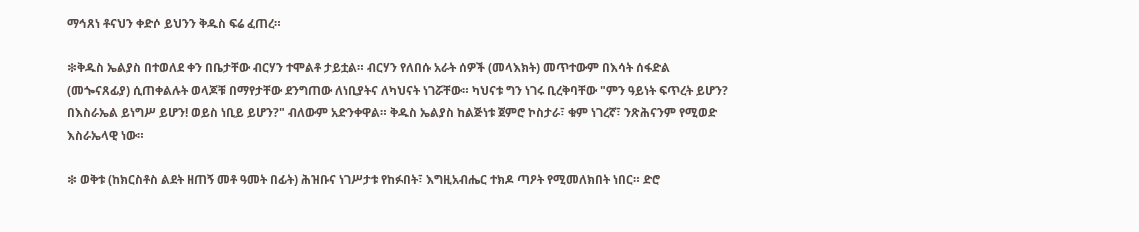ማኅጸነ ቶናህን ቀድሶ ይህንን ቅዱስ ፍሬ ፈጠረ።

❇ቅዱስ ኤልያስ በተወለደ ቀን በቤታቸው ብርሃን ተሞልቶ ታይቷል። ብርሃን የለበሱ አራት ሰዎች (መላእክት) መጥተውም በእሳት ሰፋድል (መጐናጸፊያ) ሲጠቀልሉት ወላጆቹ በማየታቸው ደንግጠው ለነቢያትና ለካህናት ነገሯቸው። ካህናቱ ግን ነገሩ ቢረቅባቸው "ምን ዓይነት ፍጥረት ይሆን? በእስራኤል ይነግሥ ይሆን! ወይስ ነቢይ ይሆን?" ብለውም አድንቀዋል። ቅዱስ ኤልያስ ከልጅነቱ ጀምሮ ኮስታራ፣ ቁም ነገረኛ፣ ንጽሕናንም የሚወድ እስራኤላዊ ነው።

❇ ወቅቱ (ከክርስቶስ ልደት ዘጠኝ መቶ ዓመት በፊት) ሕዝቡና ነገሥታቱ የከፉበት፣ እግዚአብሔር ተክዶ ጣዖት የሚመለክበት ነበር። ድሮ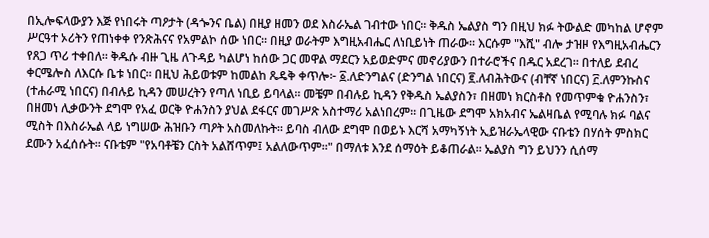በኢሎፍላውያን እጅ የነበሩት ጣዖታት (ዳጐንና ቤል) በዚያ ዘመን ወደ እስራኤል ገብተው ነበር። ቅዱስ ኤልያስ ግን በዚህ ክፉ ትውልድ መካከል ሆኖም ሥርዓተ ኦሪትን የጠነቀቀ የንጽሕናና የአምልኮ ሰው ነበር። በዚያ ወራትም እግዚአብሔር ለነቢይነት ጠራው። እርሱም "እሺ" ብሎ ታዝዞ የእግዚአብሔርን የጸጋ ጥሪ ተቀበለ። ቅዱሱ ብዙ ጊዜ ለጉዳይ ካልሆነ ከሰው ጋር መዋል ማደርን አይወድምና መኖሪያውን በተራሮችና በዱር አደረገ። በተለይ ደብረ ቀርሜሎስ ለእርሱ ቤቱ ነበር። በዚህ ሕይወቱም ከመልከ ጼዴቅ ቀጥሎ፦ ፩.ለድንግልና (ድንግል ነበርና) ፪.ለብሕትውና (ብቸኛ ነበርና) ፫.ለምንኩስና (ተሐራሚ ነበርና) በብሉይ ኪዳን መሠረትን የጣለ ነቢይ ይባላል። መቼም በብሉይ ኪዳን የቅዱስ ኤልያስን፣ በዘመነ ክርስቶስ የመጥምቁ ዮሐንስን፣ በዘመነ ሊቃውንት ደግሞ የአፈ ወርቅ ዮሐንስን ያህል ደፋርና መገሥጽ አስተማሪ አልነበረም። በጊዜው ደግሞ አክአብና ኤልዛቤል የሚባሉ ክፉ ባልና ሚስት በእስራኤል ላይ ነግሠው ሕዝቡን ጣዖት አስመለኩት። ይባስ ብለው ደግሞ በወይኑ እርሻ አማካኝነት ኢይዝራኤላዊው ናቡቴን በሃሰት ምስክር ደሙን አፈሰሱት። ናቡቴም "የአባቶቼን ርስት አልሸጥም፤ አልለውጥም።" በማለቱ እንደ ሰማዕት ይቆጠራል። ኤልያስ ግን ይህንን ሲሰማ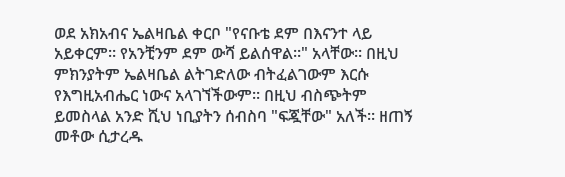ወደ አክአብና ኤልዛቤል ቀርቦ "የናቡቴ ደም በእናንተ ላይ አይቀርም። የአንቺንም ደም ውሻ ይልሰዋል።" አላቸው። በዚህ ምክንያትም ኤልዛቤል ልትገድለው ብትፈልገውም እርሱ የእግዚአብሔር ነውና አላገኘችውም። በዚህ ብስጭትም ይመስላል አንድ ሺህ ነቢያትን ሰብስባ "ፍጇቸው" አለች። ዘጠኝ መቶው ሲታረዱ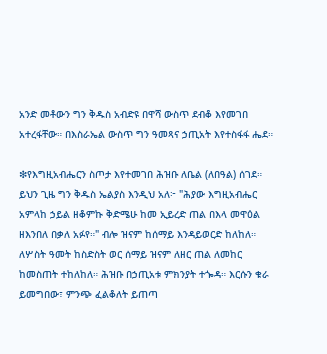አንድ መቶውን ግን ቅዱስ አብድዩ በዋሻ ውስጥ ደብቆ እየመገበ አተረፋቸው። በእስራኤል ውስጥ ግን ዓመጻና ኃጢአት እየተስፋፋ ሔደ።

❇የእግዚአብሔርን ስጦታ እየተመገበ ሕዝቡ ለቤል (ለበዓል) ሰገደ። ይህን ጊዜ ግን ቅዱስ ኤልያስ እንዲህ አለ፦ "ሕያው እግዚአብሔር አምላከ ኃይል ዘቆምኩ ቅድሜሁ ከመ ኢይረድ ጠል በእላ መዋዕል ዘእንበለ በቃለ አፉየ።" ብሎ ዝናም ከሰማይ እንዳይወርድ ከለከለ። ለሦስት ዓመት ከስድስት ወር ሰማይ ዝናም ለዘር ጠል ለመከር ከመስጠት ተከለከለ። ሕዝቡ በኃጢአቱ ምክንያት ተጐዳ። እርሱን ቁራ ይመግበው፣ ምንጭ ፈልቆለት ይጠጣ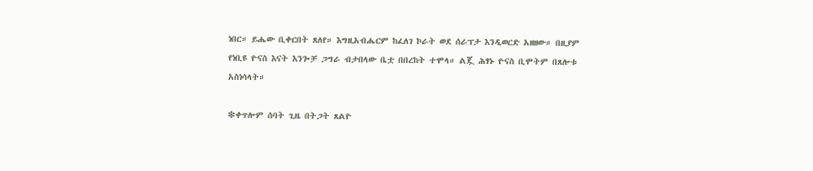ነበር። ይሔው ቢቀርበት ጸለየ። እግዚአብሔርም ከፈለገ ኮራት ወደ ሰራፕታ እንዲወርድ አዘዘው። በዚያም የነቢዩ ዮናስ እናት እንጐቻ ጋግራ ብታበላው ቤቷ በበረከት ተሞላ። ልጇ ሕፃኑ ዮናስ ቢሞትም በጸሎቱ አስነሳላት።

❇ቀጥሎም ሰባት ጊዜ በትጋት ጸልዮ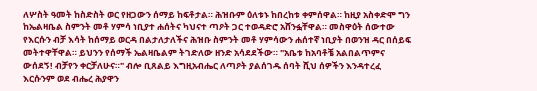ለሦስት ዓመት ከስድስት ወር የዘጋውን ሰማይ ከፍቶታል። ሕዝቡም ዕለቱኑ ከበረከቱ ቀምሰዋል። ከዚያ አስቀድሞ ግን ከኤልዛቤል ስምንት መቶ ሃምሳ ነቢያተ ሐሰትና ካህናተ ጣዖት ጋር ተወዳድሮ አሸንፏቸዋል። መስዋዕት ሰውተው የእርሱን ብቻ እሳት ከሰማይ ወርዳ በልታለታለችና ሕዝቡ ስምንት መቶ ሃምሳውን ሐሰተኛ ነቢያት በወንዝ ዳር በሰይፍ መትተዋቸዋል። ይህንን የሰማች ኤልዛቤልም ትገድለው ዘንድ አሳደደችው። "አቤቱ ከአባቶቼ አልበልጥምና ውሰደኝ! ብቻየን ቀርቻለሁና።" ብሎ ቢጸልይ እግዚአብሔር ለጣዖት ያልሰገዱ ሰባት ሺህ ሰዎችን እንዳተረፈ እርሱንም ወደ ብሔረ ሕያዋን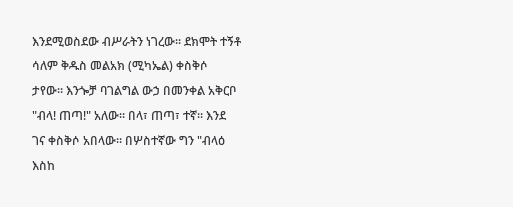እንደሚወስደው ብሥራትን ነገረው። ደክሞት ተኝቶ ሳለም ቅዱስ መልአክ (ሚካኤል) ቀስቅሶ ታየው። እንጐቻ ባገልግል ውኃ በመንቀል አቅርቦ "ብላ! ጠጣ!" አለው። በላ፣ ጠጣ፣ ተኛ። እንደ ገና ቀስቅሶ አበላው። በሦስተኛው ግን "ብላዕ እስከ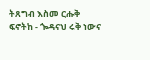ትጸግብ እስመ ርሑቅ ፍኖትከ - ጐዳናህ ሩቅ ነውና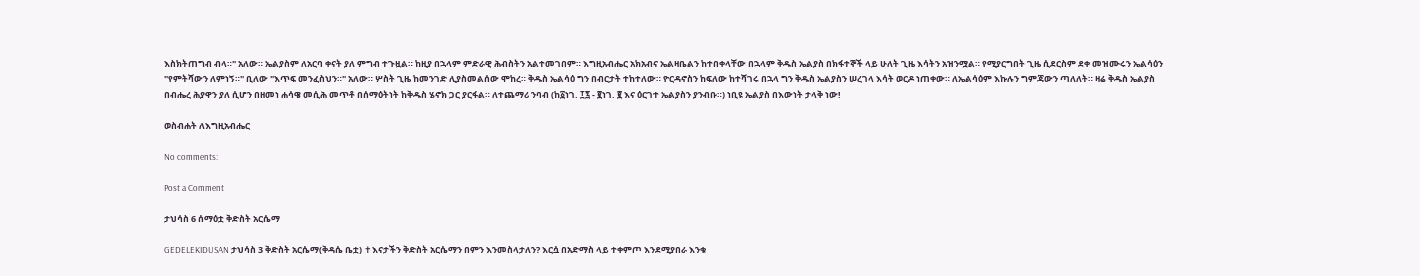እስክትጠግብ ብላ።" አለው። ኤልያስም ለአርባ ቀናት ያለ ምግብ ተጉዟል። ከዚያ በኋላም ምድራዊ ሕብስትን አልተመገበም። እግዚአብሔር አክአብና ኤልዛቤልን ከተበቀላቸው በኋላም ቅዱስ ኤልያስ በክፋተኞች ላይ ሁለት ጊዜ እሳትን አዝንሟል። የሚያርግበት ጊዜ ሲደርስም ደቀ መዝሙሩን ኤልሳዕን "የምትሻውን ለምነኝ።" ቢለው "እጥፍ መንፈስህን።" አለው። ሦስት ጊዜ ከመንገድ ሊያስመልሰው ሞከረ። ቅዱስ ኤልሳዕ ግን በብርታት ተከተለው። ዮርዳኖስን ከፍለው ከተሻገሩ በኋላ ግን ቅዱስ ኤልያስን ሠረገላ እሳት ወርዶ ነጠቀው። ለኤልሳዕም እኩሉን ግምጃውን ጣለለት። ዛሬ ቅዱስ ኤልያስ በብሔረ ሕያዋን ያለ ሲሆን በዘመነ ሐሳዌ መሲሕ መጥቶ በሰማዕትነት ከቅዱስ ሄኖክ ጋር ያርፋል። ለተጨማሪ ንባብ (ከ፩ነገ. ፲፯ - ፪ነገ. ፪ እና ዕርገተ ኤልያስን ያንብቡ።) ነቢዩ ኤልያስ በእውነት ታላቅ ነው!

ወስብሐት ለእግዚአብሔር

No comments:

Post a Comment

ታህሳስ 6 ሰማዕቷ ቅድስት አርሴማ

GEDELEKIDUSAN ታህሳስ 3 ቅድስት አርሴማ(ቅዳሴ ቤቷ) ✝እናታችን ቅድስት አርሴማን በምን እንመስላታለን? እርሷ በአድማስ ላይ ተቀምጦ እንደሚያበራ እንቁ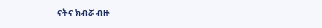ናትና ክብሯ ብዙ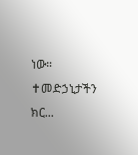ነው።  ✝መድኃኒታችን ክር...